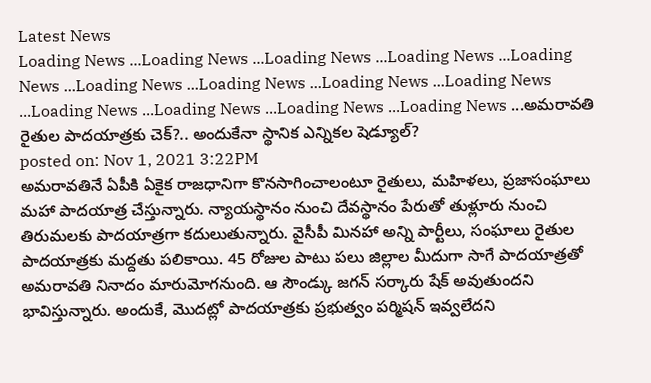Latest News
Loading News ...Loading News ...Loading News ...Loading News ...Loading News ...Loading News ...Loading News ...Loading News ...Loading News ...Loading News ...Loading News ...Loading News ...Loading News ...అమరావతి రైతుల పాదయాత్రకు చెక్?.. అందుకేనా స్థానిక ఎన్నికల షెడ్యూల్?
posted on: Nov 1, 2021 3:22PM
అమరావతినే ఏపీకి ఏకైక రాజధానిగా కొనసాగించాలంటూ రైతులు, మహిళలు, ప్రజాసంఘాలు మహా పాదయాత్ర చేస్తున్నారు. న్యాయస్థానం నుంచి దేవస్థానం పేరుతో తుళ్లూరు నుంచి తిరుమలకు పాదయాత్రగా కదులుతున్నారు. వైసీపీ మినహా అన్ని పార్టీలు, సంఘాలు రైతుల పాదయాత్రకు మద్దతు పలికాయి. 45 రోజుల పాటు పలు జిల్లాల మీదుగా సాగే పాదయాత్రతో అమరావతి నినాదం మారుమోగనుంది. ఆ సౌండ్కు జగన్ సర్కారు షేక్ అవుతుందని భావిస్తున్నారు. అందుకే, మొదట్లో పాదయాత్రకు ప్రభుత్వం పర్మిషన్ ఇవ్వలేదని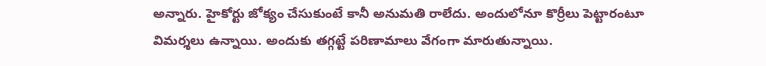అన్నారు. హైకోర్టు జోక్యం చేసుకుంటే కానీ అనుమతి రాలేదు. అందులోనూ కొర్రీలు పెట్టారంటూ విమర్శలు ఉన్నాయి. అందుకు తగ్గట్టే పరిణామాలు వేగంగా మారుతున్నాయి.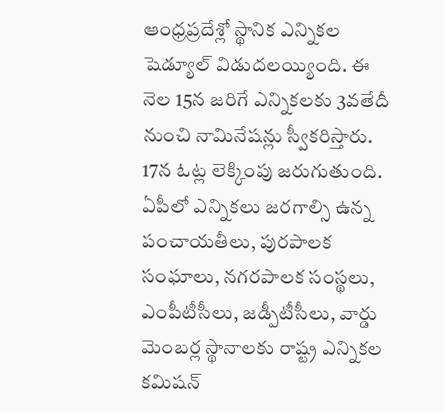ఆంధ్రప్రదేశ్లో స్థానిక ఎన్నికల షెడ్యూల్ విడుదలయ్యింది. ఈ నెల 15న జరిగే ఎన్నికలకు 3వతేదీ నుంచి నామినేషన్లు స్వీకరిస్తారు. 17న ఓట్ల లెక్కింపు జరుగుతుంది. ఏపీలో ఎన్నికలు జరగాల్సి ఉన్న పంచాయతీలు, పురపాలక సంఘాలు, నగరపాలక సంస్థలు, ఎంపీటీసీలు, జడ్పీటీసీలు, వార్డు మెంబర్ల స్థానాలకు రాష్ట్ర ఎన్నికల కమిషన్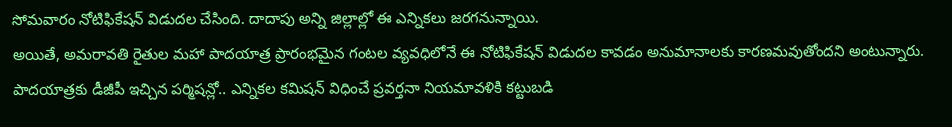సోమవారం నోటిఫికేషన్ విడుదల చేసింది. దాదాపు అన్ని జిల్లాల్లో ఈ ఎన్నికలు జరగనున్నాయి.
అయితే, అమరావతి రైతుల మహా పాదయాత్ర ప్రారంభమైన గంటల వ్యవధిలోనే ఈ నోటిఫికేషన్ విడుదల కావడం అనుమానాలకు కారణమవుతోందని అంటున్నారు. పాదయాత్రకు డీజీపీ ఇచ్చిన పర్మిషన్లో.. ఎన్నికల కమిషన్ విధించే ప్రవర్తనా నియమావళికి కట్టుబడి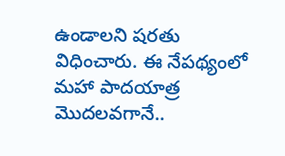ఉండాలని షరతు విధించారు. ఈ నేపథ్యంలో మహా పాదయాత్ర మొదలవగానే..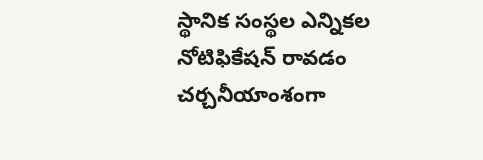స్థానిక సంస్థల ఎన్నికల నోటిఫికేషన్ రావడం చర్చనీయాంశంగా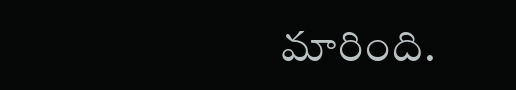మారింది.